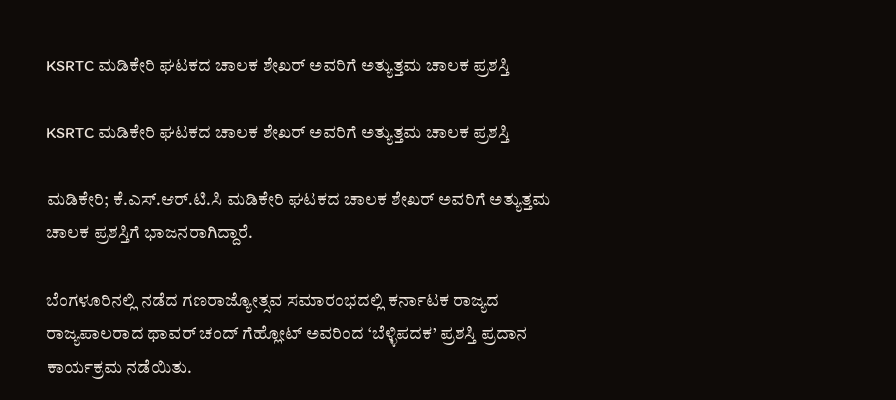KSRTC ಮಡಿಕೇರಿ ಘಟಕದ ಚಾಲಕ ಶೇಖರ್ ಅವರಿಗೆ ಅತ್ಯುತ್ತಮ ಚಾಲಕ ಪ್ರಶಸ್ತಿ

KSRTC ಮಡಿಕೇರಿ ಘಟಕದ ಚಾಲಕ ಶೇಖರ್ ಅವರಿಗೆ ಅತ್ಯುತ್ತಮ ಚಾಲಕ ಪ್ರಶಸ್ತಿ

ಮಡಿಕೇರಿ; ಕೆ.ಎಸ್.ಆರ್.ಟಿ.ಸಿ ಮಡಿಕೇರಿ ಘಟಕದ ಚಾಲಕ ಶೇಖರ್ ಅವರಿಗೆ ಅತ್ಯುತ್ತಮ ಚಾಲಕ ಪ್ರಶಸ್ತಿಗೆ ಭಾಜನರಾಗಿದ್ದಾರೆ.

ಬೆಂಗಳೂರಿನಲ್ಲಿ ನಡೆದ ಗಣರಾಜ್ಯೋತ್ಸವ ಸಮಾರಂಭದಲ್ಲಿ ಕರ್ನಾಟಕ ರಾಜ್ಯದ ರಾಜ್ಯಪಾಲರಾದ ಥಾವರ್ ಚಂದ್ ಗೆಹ್ಲೋಟ್ ಅವರಿಂದ ‘ಬೆಳ್ಳಿಪದಕ’ ಪ್ರಶಸ್ತಿ ಪ್ರದಾನ ಕಾರ್ಯಕ್ರಮ ನಡೆಯಿತು.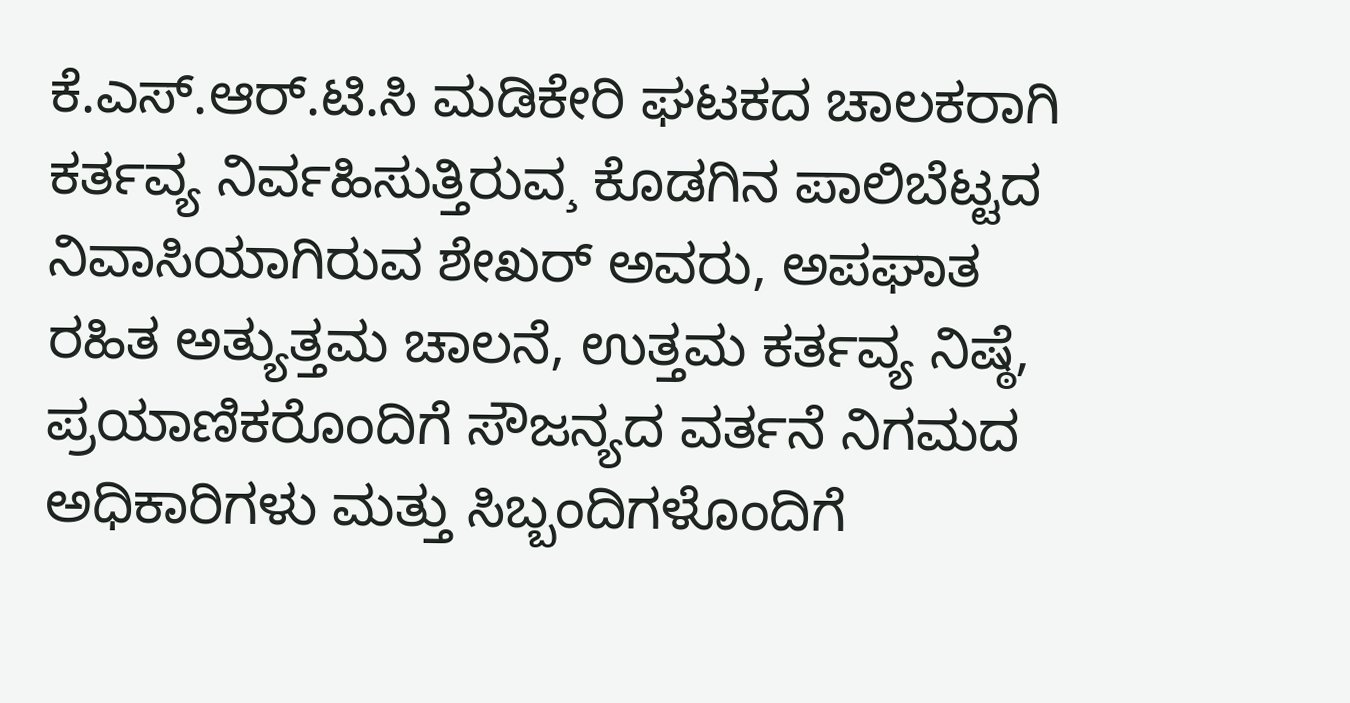ಕೆ.ಎಸ್.ಆರ್.ಟಿ.ಸಿ ಮಡಿಕೇರಿ ಘಟಕದ ಚಾಲಕರಾಗಿ ಕರ್ತವ್ಯ ನಿರ್ವಹಿಸುತ್ತಿರುವ¸ ಕೊಡಗಿನ ಪಾಲಿಬೆಟ್ಟದ ನಿವಾಸಿಯಾಗಿರುವ ಶೇಖರ್ ಅವರು, ಅಪಘಾತ ರಹಿತ ಅತ್ಯುತ್ತಮ ಚಾಲನೆ, ಉತ್ತಮ ಕರ್ತವ್ಯ ನಿಷ್ಠೆ, ಪ್ರಯಾಣಿಕರೊಂದಿಗೆ ಸೌಜನ್ಯದ ವರ್ತನೆ ನಿಗಮದ ಅಧಿಕಾರಿಗಳು ಮತ್ತು ಸಿಬ್ಬಂದಿಗಳೊಂದಿಗೆ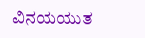ವಿನಯಯುತ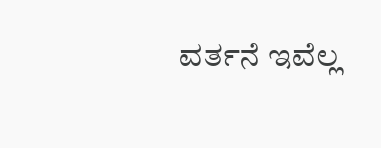ವರ್ತನೆ ಇವೆಲ್ಲ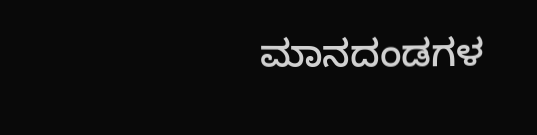ಮಾನದಂಡಗಳ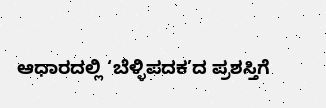ಆಧಾರದಲ್ಲಿ ‘ಬೆಳ್ಳಿಪದಕ’ದ ಪ್ರಶಸ್ತಿಗೆ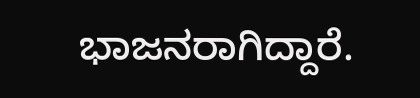ಭಾಜನರಾಗಿದ್ದಾರೆ.